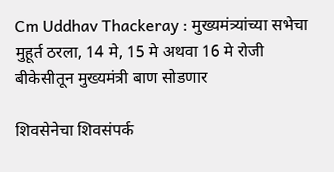Cm Uddhav Thackeray : मुख्यमंत्र्यांच्या सभेचा मुहूर्त ठरला, 14 मे, 15 मे अथवा 16 मे रोजी बीकेसीतून मुख्यमंत्री बाण सोडणार

शिवसेनेचा शिवसंपर्क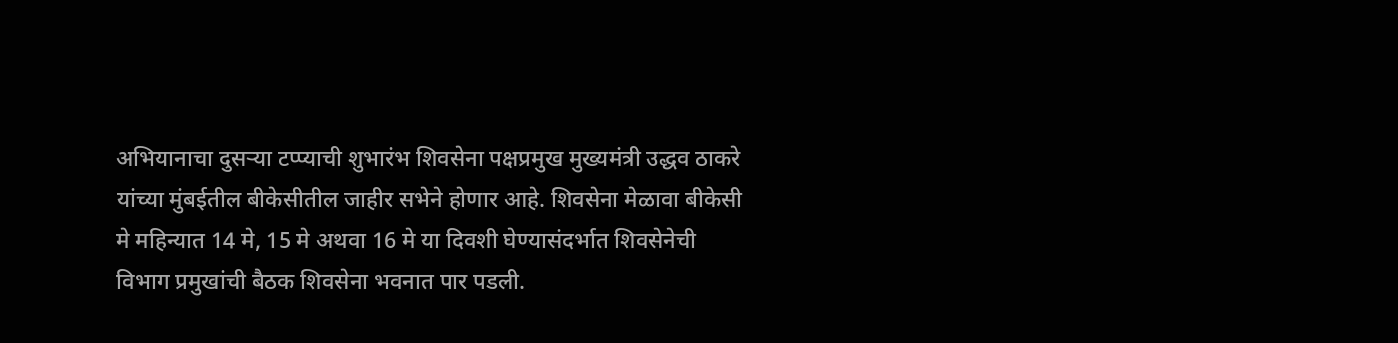अभियानाचा दुसऱ्या टप्प्याची शुभारंभ शिवसेना पक्षप्रमुख मुख्यमंत्री उद्धव ठाकरे यांच्या मुंबईतील बीकेसीतील जाहीर सभेने होणार आहे. शिवसेना मेळावा बीकेसी मे महिन्यात 14 मे, 15 मे अथवा 16 मे या दिवशी घेण्यासंदर्भात शिवसेनेची विभाग प्रमुखांची बैठक शिवसेना भवनात पार पडली.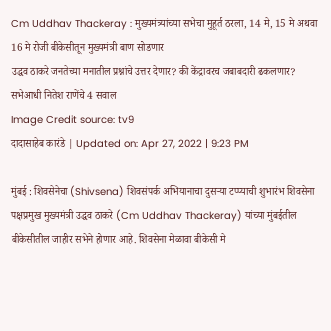Cm Uddhav Thackeray : मुख्यमंत्र्यांच्या सभेचा मुहूर्त ठरला, 14 मे, 15 मे अथवा 16 मे रोजी बीकेसीतून मुख्यमंत्री बाण सोडणार
उद्धव ठाकरे जनतेच्या मनातील प्रश्नांचे उत्तर देणार? की केंद्रावरच जबाबदारी ढकलणार? सभेआधी नितेश राणेंचे 4 सवाल
Image Credit source: tv9
दादासाहेब कारंडे | Updated on: Apr 27, 2022 | 9:23 PM

मुंबई : शिवसेनेचा (Shivsena) शिवसंपर्क अभियानाचा दुसऱ्या टप्प्याची शुभारंभ शिवसेना पक्षप्रमुख मुख्यमंत्री उद्धव ठाकरे (Cm Uddhav Thackeray) यांच्या मुंबईतील बीकेसीतील जाहीर सभेने होणार आहे. शिवसेना मेळावा बीकेसी मे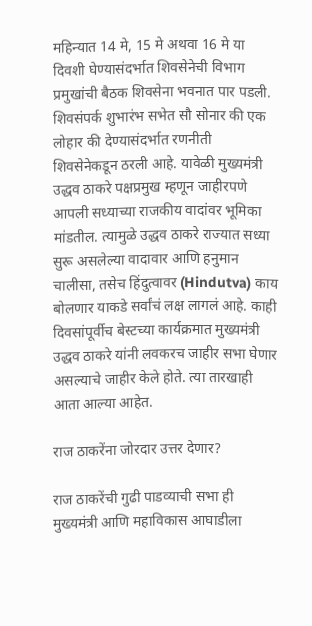महिन्यात 14 मे, 15 मे अथवा 16 मे या दिवशी घेण्यासंदर्भात शिवसेनेची विभाग प्रमुखांची बैठक शिवसेना भवनात पार पडली. शिवसंपर्क शुभारंभ सभेत सौ सोनार की एक लोहार की देण्यासंदर्भात रणनीती शिवसेनेकडून ठरली आहे. यावेळी मुख्यमंत्री उद्धव ठाकरे पक्षप्रमुख म्हणून जाहीरपणे आपली सध्याच्या राजकीय वादांवर भूमिका मांडतील. त्यामुळे उद्धव ठाकरे राज्यात सध्या सुरू असलेल्या वादावार आणि हनुमान चालीसा, तसेच हिंदुत्वावर (Hindutva) काय बोलणार याकडे सर्वांचं लक्ष लागलं आहे. काही दिवसांपूर्वीच बेस्टच्या कार्यक्रमात मुख्यमंत्री उद्धव ठाकरे यांनी लवकरच जाहीर सभा घेणार असल्याचे जाहीर केले होते. त्या तारखाही आता आल्या आहेत.

राज ठाकरेंना जोरदार उत्तर देणार?

राज ठाकरेंची गुढी पाडव्याची सभा ही मुख्यमंत्री आणि महाविकास आघाडीला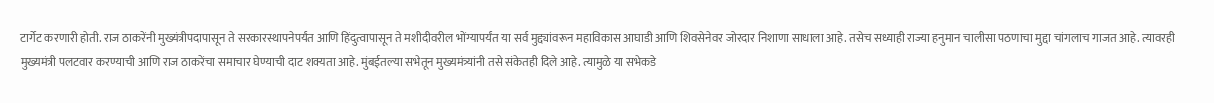टार्गेट करणारी होती. राज ठाकरेंनी मुख्यंत्रीपदापासून ते सरकारस्थापनेपर्यंत आणि हिंदुत्वापासून ते मशीदीवरील भोंग्यापर्यंत या सर्व मुद्द्यांवरून महाविकास आघाडी आणि शिवसेनेवर जोरदार निशाणा साधाला आहे. तसेच सध्याही राज्या हनुमान चालीसा पठणाचा मुद्दा चांगलाच गाजत आहे. त्यावरही मुख्यमंत्री पलटवार करण्याची आणि राज ठाकरेंचा समाचार घेण्याची दाट शक्यता आहे. मुंबईतल्या सभेतून मुख्यमंत्र्यांनी तसे संकेतही दिले आहे. त्यामुळे या सभेकडे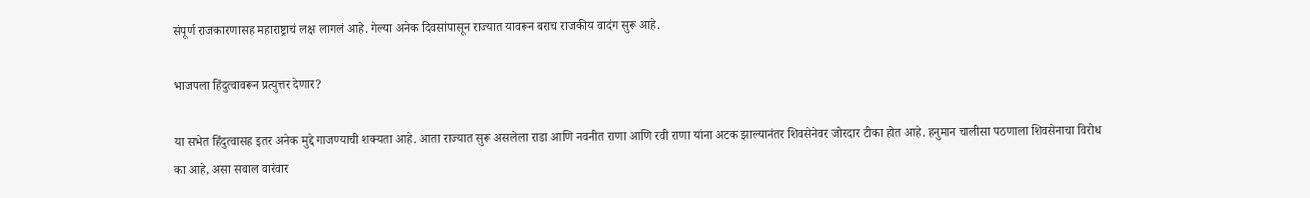संपूर्ण राजकारणासह महाराष्ट्राचं लक्ष लागलं आहे. गेल्या अनेक दिवसांपासून राज्यात यावरून बराच राजकीय वादंग सुरू आहे.

भाजपला हिंदुत्वावरून प्रत्युत्तर देणार?

या सभेत हिंदुत्वासह इतर अनेक मुद्दे गाजण्याची शक्यता आहे. आता राज्यात सुरू असलेला राडा आणि नवनीत राणा आणि रवी राणा यांना अटक झाल्यानंतर शिवसेनेवर जोरदार टीका होत आहे. हनुमान चालीसा पठणाला शिवसेनाचा विरोध का आहे, असा सवाल वारंवार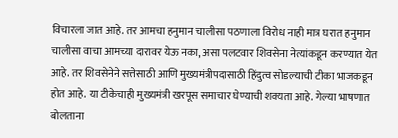विचारला जात आहे. तर आमचा हनुमान चालीसा पठणाला विरोध नाही मात्र घरात हनुमान चालीसा वाचा आमच्या दारावर येऊ नका, असा पलटवार शिवसेना नेत्यांकडून करण्यात येत आहे. तर शिवसेनेने सत्तेसाठी आणि मुख्यमंत्रीपदासाठी हिंदुत्व सोडल्याची टीका भाजकडून होत आहे. या टीकेचाही मुख्यमंत्री खरपूस समाचार घेण्याची शक्यता आहे. गेल्या भाषणात बोलताना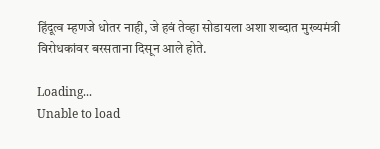हिंदूत्व म्हणजे धोतर नाही, जे हवं तेव्हा सोडायला अशा शब्दात मुख्यमंत्री विरोधकांवर बरसताना दिसून आले होते.

Loading...
Unable to load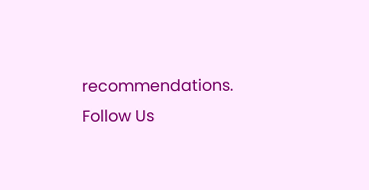recommendations.
Follow Us